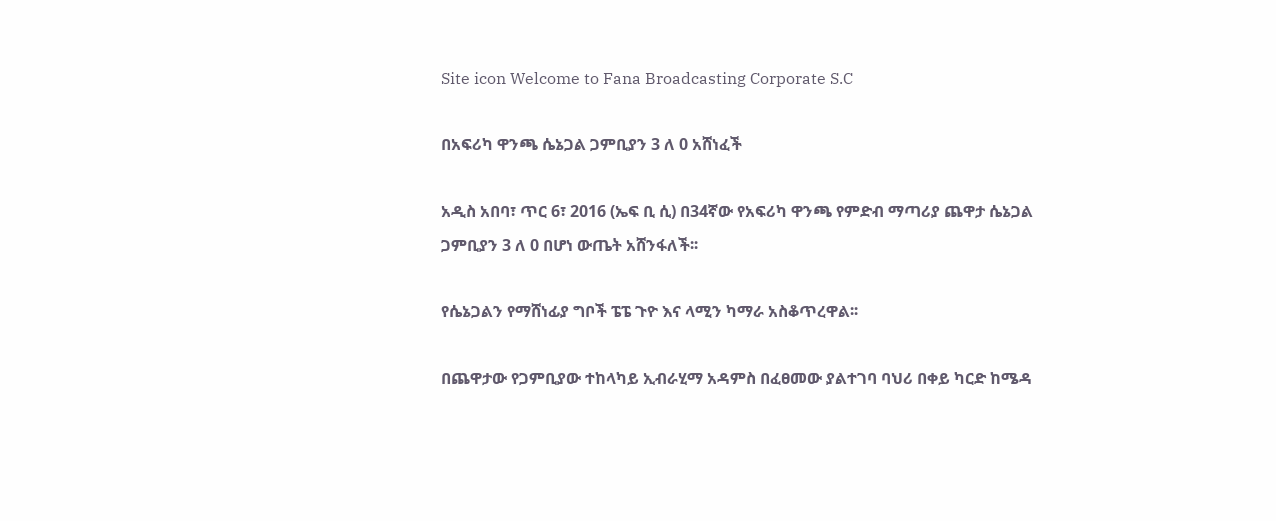Site icon Welcome to Fana Broadcasting Corporate S.C

በአፍሪካ ዋንጫ ሴኔጋል ጋምቢያን 3 ለ 0 አሸነፈች

አዲስ አበባ፣ ጥር 6፣ 2016 (ኤፍ ቢ ሲ) በ34ኛው የአፍሪካ ዋንጫ የምድብ ማጣሪያ ጨዋታ ሴኔጋል ጋምቢያን 3 ለ 0 በሆነ ውጤት አሸንፋለች፡፡

የሴኔጋልን የማሸነፊያ ግቦች ፔፔ ጉዮ እና ላሚን ካማራ አስቆጥረዋል፡፡

በጨዋታው የጋምቢያው ተከላካይ ኢብራሂማ አዳምስ በፈፀመው ያልተገባ ባህሪ በቀይ ካርድ ከሜዳ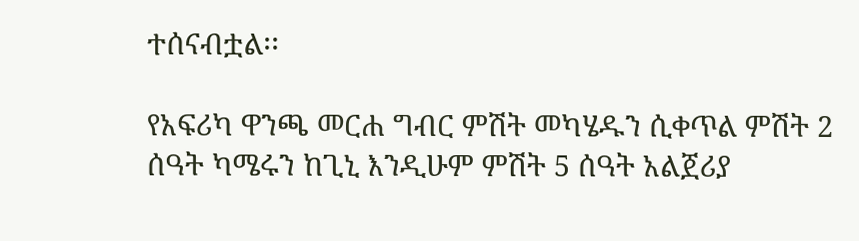ተሰናብቷል፡፡

የአፍሪካ ዋንጫ መርሐ ግብር ምሽት መካሄዱን ሲቀጥል ምሽት 2 ሰዓት ካሜሩን ከጊኒ እንዲሁም ምሽት 5 ሰዓት አልጀሪያ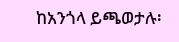ከአንጎላ ይጫወታሉ፡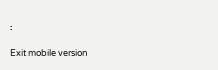፡

Exit mobile version